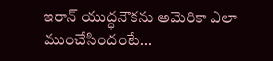ఇరాన్ యుద్ధనౌకను అమెరికా ఎలా ముంచేసిందంటే...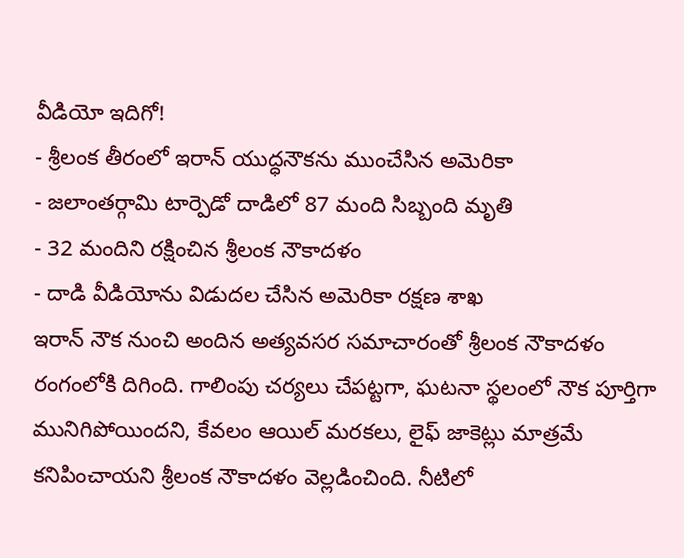వీడియో ఇదిగో!
- శ్రీలంక తీరంలో ఇరాన్ యుద్ధనౌకను ముంచేసిన అమెరికా
- జలాంతర్గామి టార్పెడో దాడిలో 87 మంది సిబ్బంది మృతి
- 32 మందిని రక్షించిన శ్రీలంక నౌకాదళం
- దాడి వీడియోను విడుదల చేసిన అమెరికా రక్షణ శాఖ
ఇరాన్ నౌక నుంచి అందిన అత్యవసర సమాచారంతో శ్రీలంక నౌకాదళం రంగంలోకి దిగింది. గాలింపు చర్యలు చేపట్టగా, ఘటనా స్థలంలో నౌక పూర్తిగా మునిగిపోయిందని, కేవలం ఆయిల్ మరకలు, లైఫ్ జాకెట్లు మాత్రమే కనిపించాయని శ్రీలంక నౌకాదళం వెల్లడించింది. నీటిలో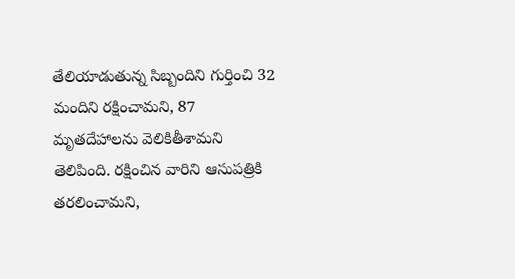తేలియాడుతున్న సిబ్బందిని గుర్తించి 32 మందిని రక్షించామని, 87 మృతదేహాలను వెలికితీశామని తెలిపింది. రక్షించిన వారిని ఆసుపత్రికి తరలించామని,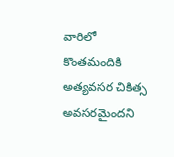వారిలో కొంతమందికి అత్యవసర చికిత్స అవసరమైందని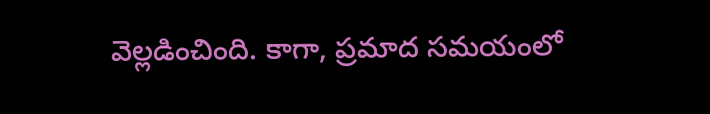వెల్లడించింది. కాగా, ప్రమాద సమయంలో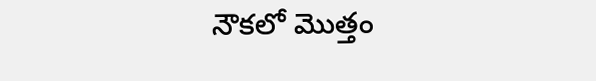నౌకలో మొత్తం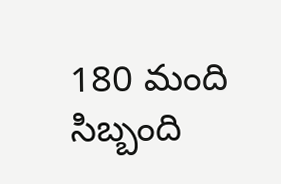180 మంది సిబ్బంది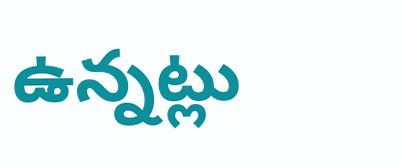ఉన్నట్లు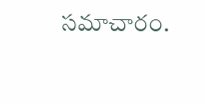సమాచారం.